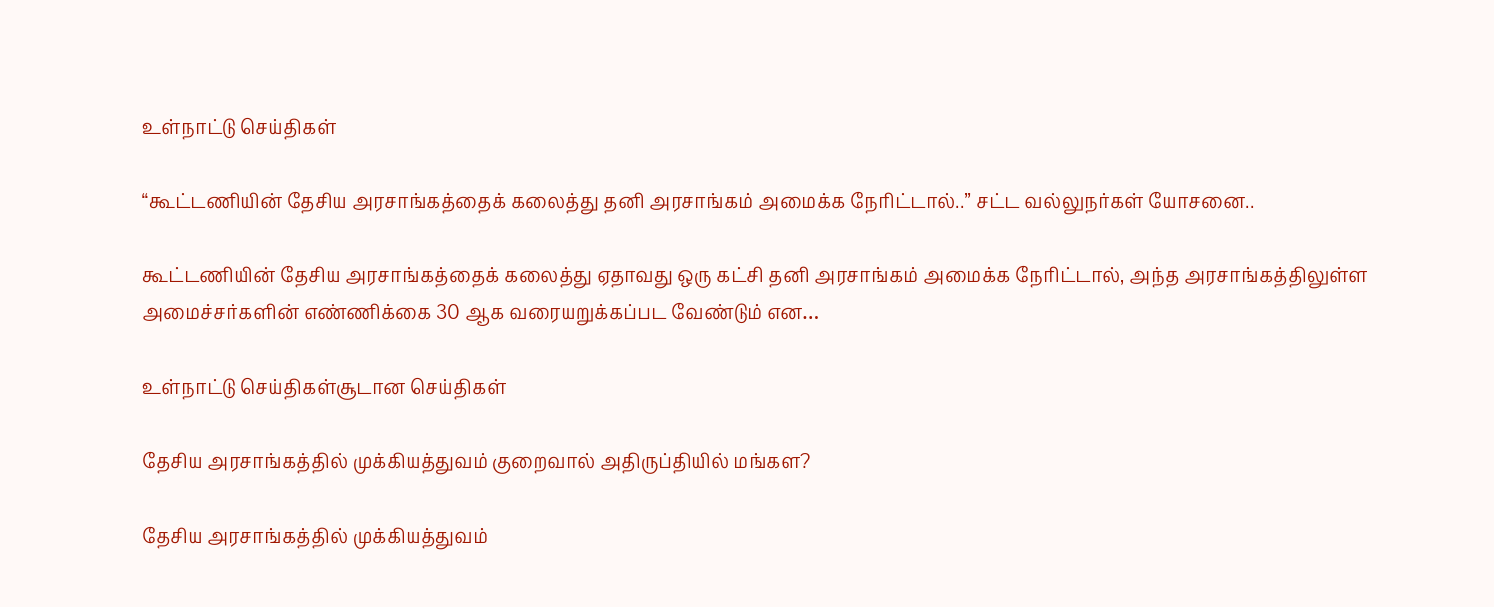உள்நாட்டு செய்திகள்

“கூட்டணியின் தேசிய அரசாங்கத்தைக் கலைத்து தனி அரசாங்கம் அமைக்க நேரிட்டால்..” சட்ட வல்லுநர்கள் யோசனை..

கூட்டணியின் தேசிய அரசாங்கத்தைக் கலைத்து ஏதாவது ஒரு கட்சி தனி அரசாங்கம் அமைக்க நேரிட்டால், அந்த அரசாங்கத்திலுள்ள அமைச்சர்களின் எண்ணிக்கை 30 ஆக வரையறுக்கப்பட வேண்டும் என…

உள்நாட்டு செய்திகள்சூடான செய்திகள்

தேசிய அரசாங்கத்தில் முக்கியத்துவம் குறைவால் அதிருப்தியில் மங்கள?

தேசிய அரசாங்கத்தில் முக்கியத்துவம்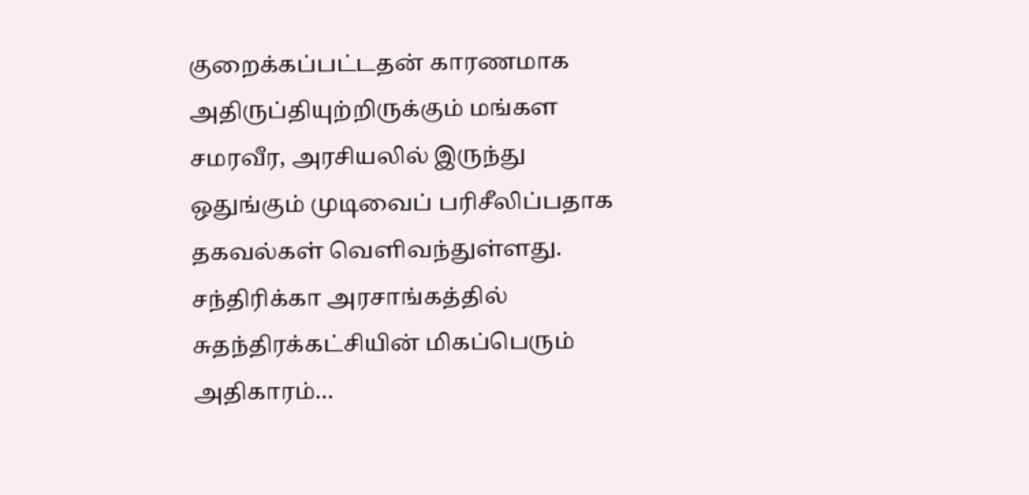குறைக்கப்பட்டதன் காரணமாக அதிருப்தியுற்றிருக்கும் மங்கள சமரவீர, அரசியலில் இருந்து ஒதுங்கும் முடிவைப் பரிசீலிப்பதாக தகவல்கள் வெளிவந்துள்ளது. சந்திரிக்கா அரசாங்கத்தில் சுதந்திரக்கட்சியின் மிகப்பெரும் அதிகாரம்…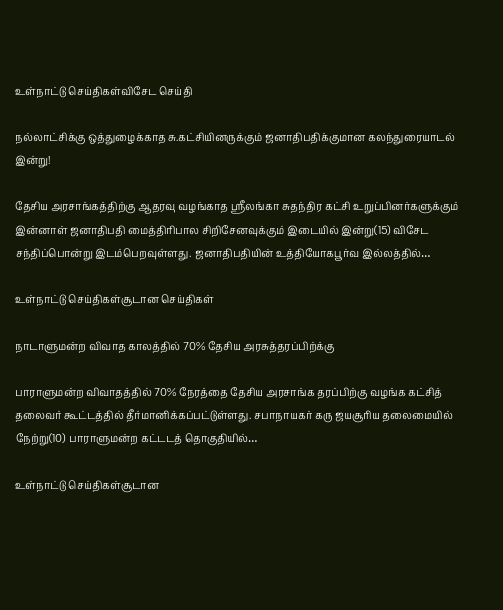உள்நாட்டு செய்திகள்விசேட செய்தி

நல்லாட்சிக்கு ஒத்துழைக்காத சு.கட்சியினருக்கும் ஜனாதிபதிக்குமான கலந்துரையாடல் இன்று!

தேசிய அரசாங்கத்திற்கு ஆதரவு வழங்காத ஸ்ரீலங்கா சுதந்திர கட்சி உறுப்பினர்களுக்கும் இன்னாள் ஜனாதிபதி மைத்திரிபால சிறிசேனவுக்கும் இடையில் இன்று(15) விசேட சந்திப்பொன்று இடம்பெறவுள்ளது. ஜனாதிபதியின் உத்தியோகபூர்வ இல்லத்தில்…

உள்நாட்டு செய்திகள்சூடான செய்திகள்

நாடாளுமன்ற விவாத காலத்தில் 70% தேசிய அரசுத்தரப்பிற்க்கு

பாராளுமன்ற விவாதத்தில் 70% நேரத்தை தேசிய அரசாங்க தரப்பிற்கு வழங்க கட்சித் தலைவர் கூட்டத்தில் தீர்மானிக்கப்பட்டுள்ளது. சபாநாயகர் கரு ஜயசூரிய தலைமையில் நேற்று(10) பாராளுமன்ற கட்டடத் தொகுதியில்…

உள்நாட்டு செய்திகள்சூடான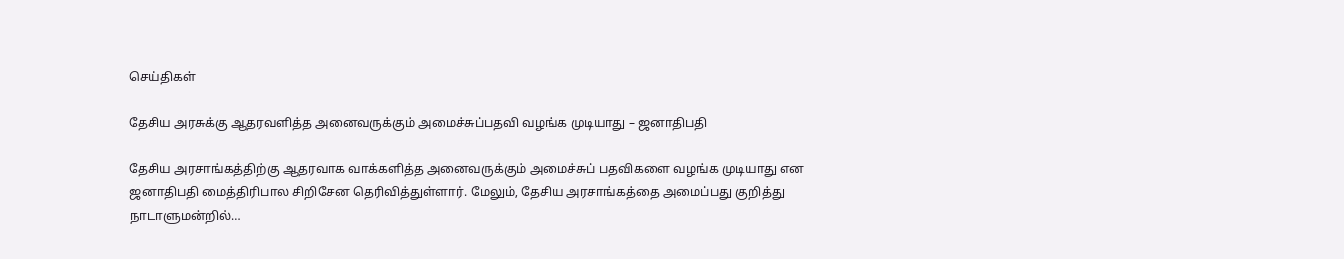செய்திகள்

தேசிய அரசுக்கு ஆதரவளித்த அனைவருக்கும் அமைச்சுப்பதவி வழங்க முடியாது – ஜனாதிபதி

தேசிய அரசாங்கத்திற்கு ஆதரவாக வாக்களித்த அனைவருக்கும் அமைச்சுப் பதவிகளை வழங்க முடியாது என ஜனாதிபதி மைத்திரிபால சிறிசேன தெரிவித்துள்ளார். மேலும், தேசிய அரசாங்கத்தை அமைப்பது குறித்து நாடாளுமன்றில்…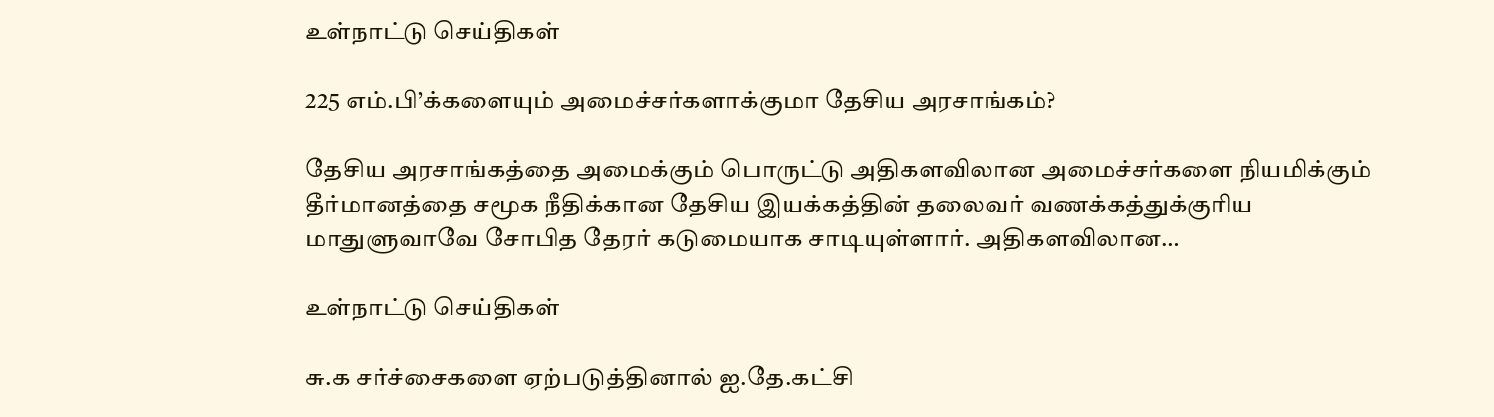உள்நாட்டு செய்திகள்

225 எம்.பி’க்களையும் அமைச்சர்களாக்குமா தேசிய அரசாங்கம்?

தேசிய அரசாங்கத்தை அமைக்கும் பொருட்டு அதிகளவிலான அமைச்சர்களை நியமிக்கும் தீர்மானத்தை சமூக நீதிக்கான தேசிய இயக்கத்தின் தலைவர் வணக்கத்துக்குரிய மாதுளுவாவே சோபித தேரர் கடுமையாக சாடியுள்ளார். அதிகளவிலான…

உள்நாட்டு செய்திகள்

சு.க சர்ச்சைகளை ஏற்படுத்தினால் ஐ.தே.கட்சி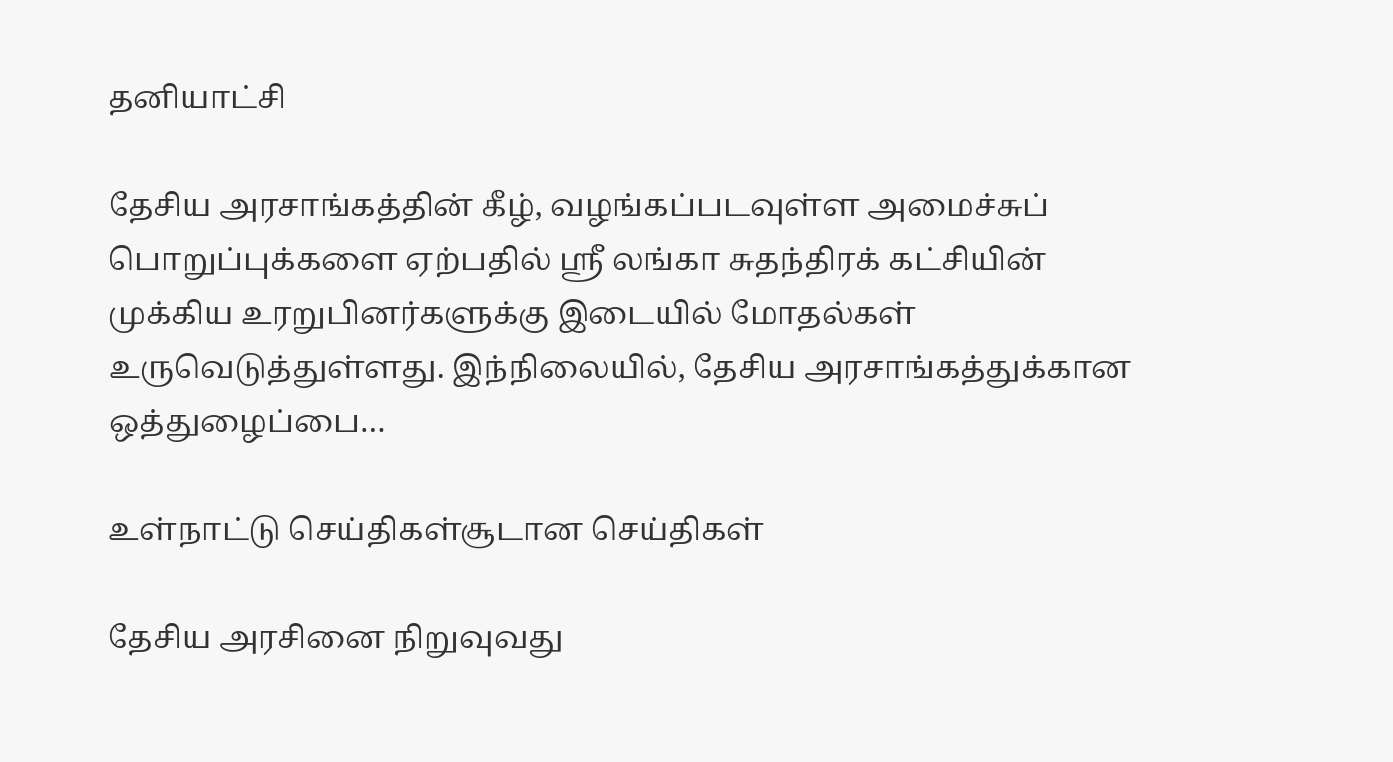தனியாட்சி

தேசிய அரசாங்கத்தின் கீழ், வழங்கப்படவுள்ள அமைச்சுப் பொறுப்புக்களை ஏற்பதில் ஸ்ரீ லங்கா சுதந்திரக் கட்சியின் முக்கிய உரறுபினர்களுக்கு இடையில் மோதல்கள் உருவெடுத்துள்ளது. இந்நிலையில், தேசிய அரசாங்கத்துக்கான ஒத்துழைப்பை…

உள்நாட்டு செய்திகள்சூடான செய்திகள்

தேசிய அரசினை நிறுவுவது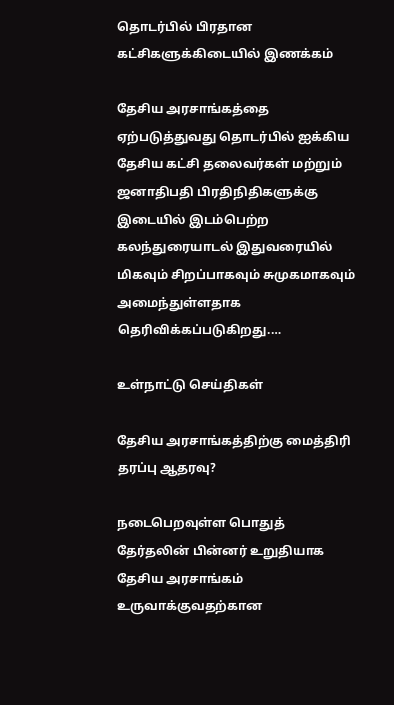தொடர்பில் பிரதான கட்சிகளுக்கிடையில் இணக்கம்

தேசிய அரசாங்கத்தை ஏற்படுத்துவது தொடர்பில் ஐக்கிய தேசிய கட்சி தலைவர்கள் மற்றும் ஜனாதிபதி பிரதிநிதிகளுக்கு இடையில் இடம்பெற்ற கலந்துரையாடல் இதுவரையில் மிகவும் சிறப்பாகவும் சுமுகமாகவும் அமைந்துள்ளதாக தெரிவிக்கப்படுகிறது.…

உள்நாட்டு செய்திகள்

தேசிய அரசாங்கத்திற்கு மைத்திரி தரப்பு ஆதரவு?

நடைபெறவுள்ள பொதுத் தேர்தலின் பின்னர் உறுதியாக தேசிய அரசாங்கம் உருவாக்குவதற்கான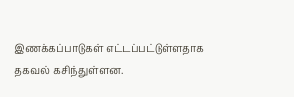இணக்கப்பாடுகள் எட்டப்பட்டுள்ளதாக தகவல் கசிந்துள்ளன.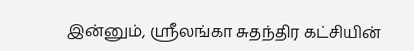இன்னும், ஸ்ரீலங்கா சுதந்திர கட்சியின்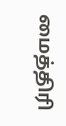மைத்திரி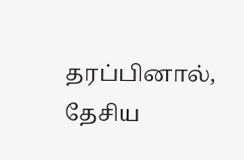தரப்பினால், தேசிய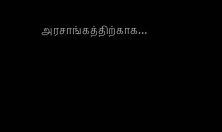அரசாங்கத்திற்காக…